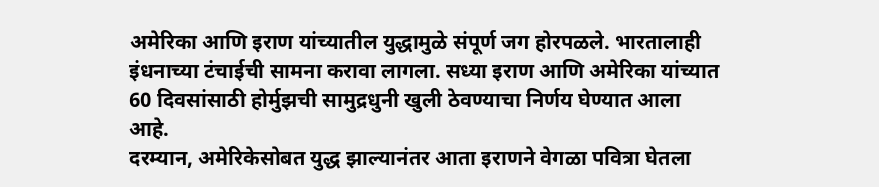अमेरिका आणि इराण यांच्यातील युद्धामुळे संपूर्ण जग होरपळले. भारतालाही इंधनाच्या टंचाईची सामना करावा लागला. सध्या इराण आणि अमेरिका यांच्यात 60 दिवसांसाठी होर्मुझची सामुद्रधुनी खुली ठेवण्याचा निर्णय घेण्यात आला आहे.
दरम्यान, अमेरिकेसोबत युद्ध झाल्यानंतर आता इराणने वेगळा पवित्रा घेतला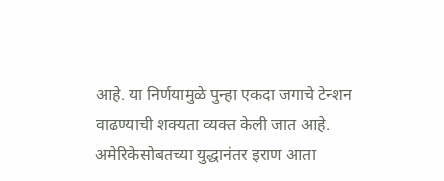आहे. या निर्णयामुळे पुन्हा एकदा जगाचे टेन्शन वाढण्याची शक्यता व्यक्त केली जात आहे. अमेरिकेसोबतच्या युद्धानंतर इराण आता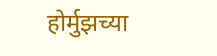होर्मुझच्या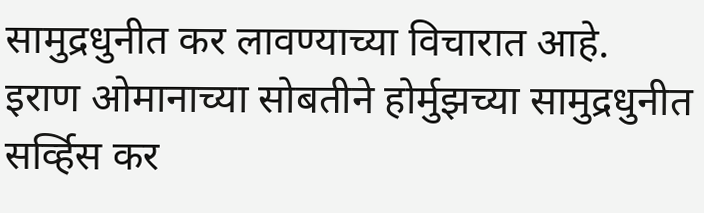सामुद्रधुनीत कर लावण्याच्या विचारात आहे.
इराण ओमानाच्या सोबतीने होर्मुझच्या सामुद्रधुनीत सर्व्हिस कर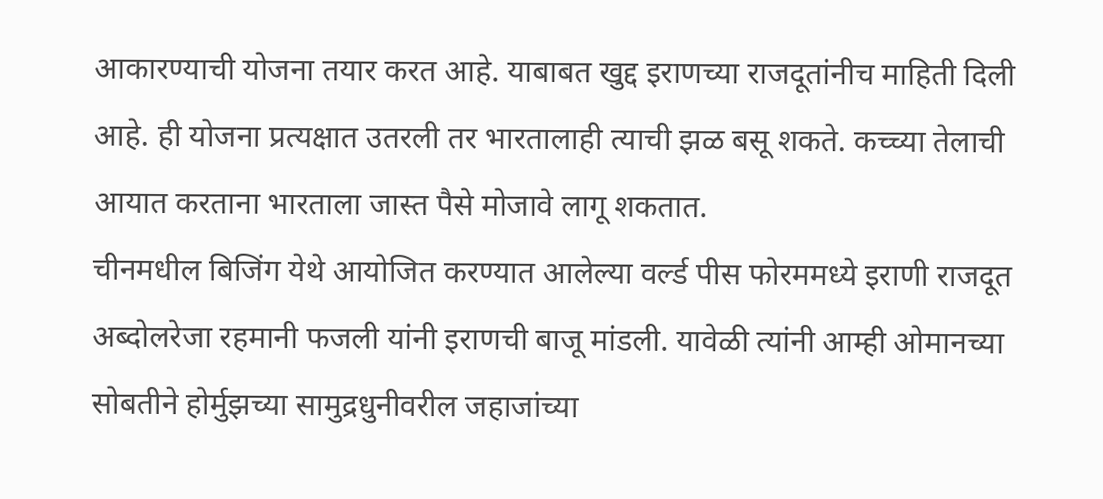आकारण्याची योजना तयार करत आहे. याबाबत खुद्द इराणच्या राजदूतांनीच माहिती दिली आहे. ही योजना प्रत्यक्षात उतरली तर भारतालाही त्याची झळ बसू शकते. कच्च्या तेलाची आयात करताना भारताला जास्त पैसे मोजावे लागू शकतात.
चीनमधील बिजिंग येथे आयोजित करण्यात आलेल्या वर्ल्ड पीस फोरममध्ये इराणी राजदूत अब्दोलरेजा रहमानी फजली यांनी इराणची बाजू मांडली. यावेळी त्यांनी आम्ही ओमानच्या सोबतीने होर्मुझच्या सामुद्रधुनीवरील जहाजांच्या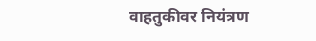वाहतुकीवर नियंत्रण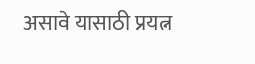असावे यासाठी प्रयत्न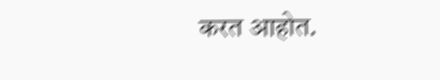करत आहोत.